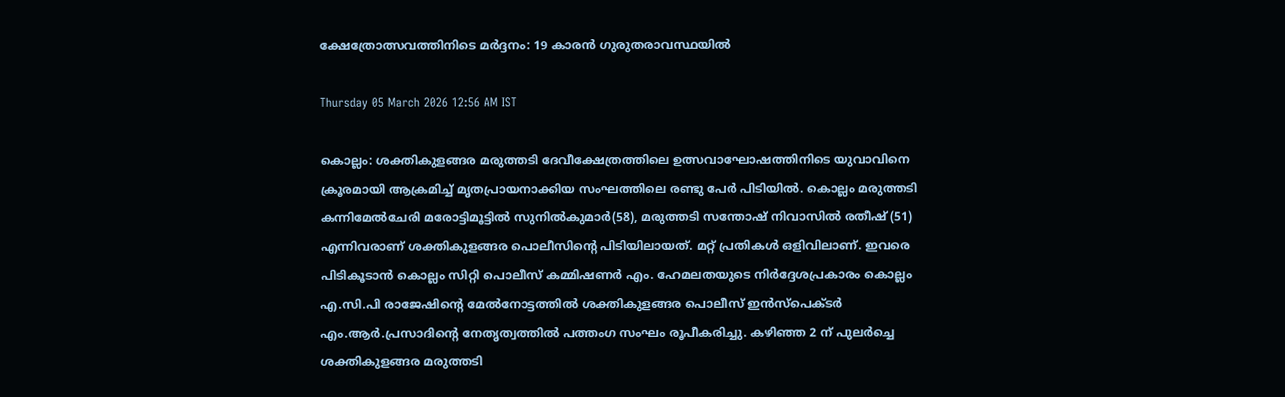ക്ഷേത്രോത്സവത്തിനിടെ മർദ്ദനം: 19 കാരൻ ഗുരുതരാവസ്ഥയിൽ

Thursday 05 March 2026 12:56 AM IST

കൊല്ലം: ശക്തികുളങ്ങര മരുത്തടി ദേവീക്ഷേത്രത്തിലെ ഉത്സവാഘോഷത്തിനിടെ യുവാവിനെ ക്രൂരമായി ആക്രമിച്ച് മൃതപ്രായനാക്കിയ സംഘത്തിലെ രണ്ടു പേർ പിടിയിൽ. കൊല്ലം മരുത്തടി കന്നിമേൽചേരി മരോട്ടിമൂട്ടിൽ സുനിൽകുമാർ(58), മരുത്തടി സന്തോഷ് നിവാസിൽ രതീഷ് (51) എന്നിവരാണ് ശക്തികുളങ്ങര പൊലീസിന്റെ പിടിയിലായത്. മറ്റ് പ്രതികൾ ഒളിവിലാണ്. ഇവരെ പിടികൂടാൻ കൊല്ലം സിറ്റി പൊലീസ് കമ്മിഷണർ എം. ഹേമലതയുടെ നിർദ്ദേശപ്രകാരം കൊല്ലം എ.സി.പി രാജേഷിന്റെ മേൽനോട്ടത്തിൽ ശക്തികുളങ്ങര പൊലീസ് ഇൻസ്‌പെക്ടർ എം.ആർ.പ്രസാദിന്റെ നേതൃത്വത്തിൽ പത്തംഗ സംഘം രൂപീകരിച്ചു. കഴിഞ്ഞ 2 ന് പുലർച്ചെ ശക്തികുളങ്ങര മരുത്തടി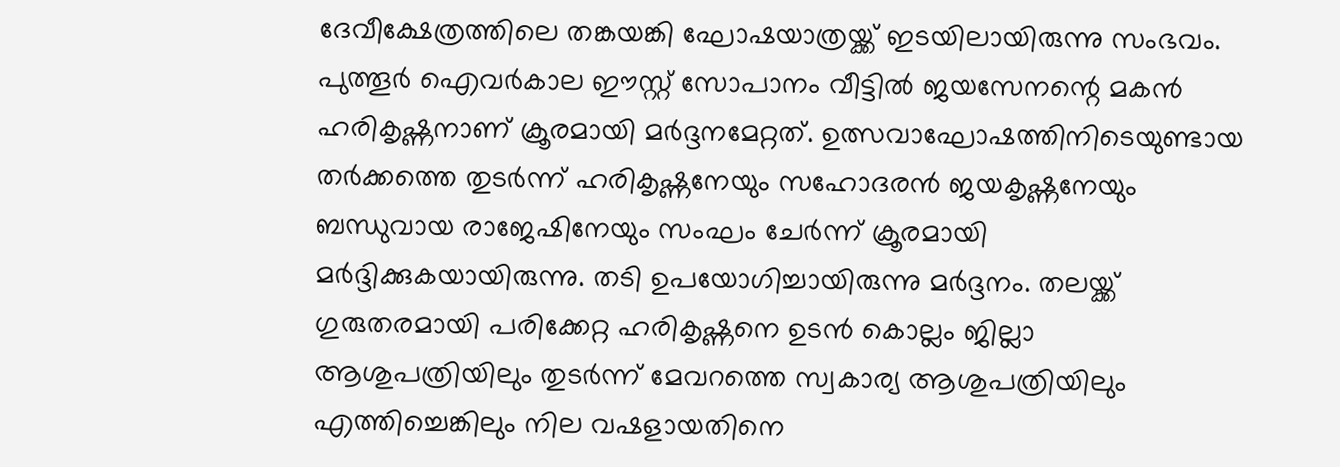ദേവീക്ഷേത്രത്തിലെ തങ്കയങ്കി ഘോഷയാത്രയ്ക്ക് ഇടയിലായിരുന്നു സംഭവം. പുത്തൂർ ഐവർകാല ഈസ്റ്റ് സോപാനം വീട്ടിൽ ജയസേനന്റെ മകൻ ഹരികൃഷ്ണനാണ് ക്രൂരമായി മർദ്ദനമേറ്റത്. ഉത്സവാഘോഷത്തിനിടെയുണ്ടായ തർക്കത്തെ തുടർന്ന് ഹരികൃഷ്ണനേയും സഹോദരൻ ജയകൃഷ്ണനേയും ബന്ധുവായ രാജേഷിനേയും സംഘം ചേർന്ന് ക്രൂരമായി മർദ്ദിക്കുകയായിരുന്നു. തടി ഉപയോഗിച്ചായിരുന്നു മർദ്ദനം. തലയ്ക്ക് ഗുരുതരമായി പരിക്കേറ്റ ഹരികൃഷ്ണനെ ഉടൻ കൊല്ലം ജില്ലാ ആശുപത്രിയിലും തുടർന്ന് മേവറത്തെ സ്വകാര്യ ആശുപത്രിയിലും എത്തിച്ചെങ്കിലും നില വഷളായതിനെ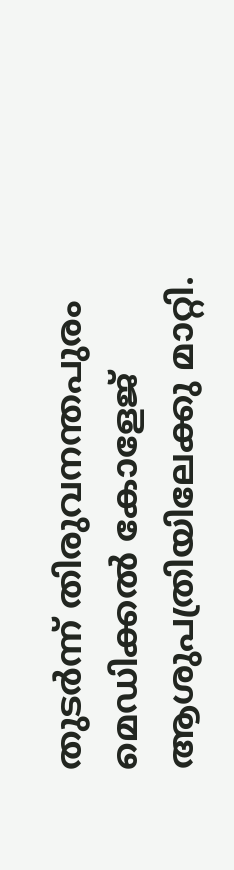തുടർന്ന് തിരുവനന്തപുരം മെഡിക്കൽ കോളേജ് ആശുപത്രിയിലേക്കു മാറ്റി.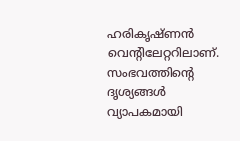ഹരികൃഷ്ണൻ വെന്റിലേറ്ററിലാണ്. സംഭവത്തിന്റെ ദൃശ്യങ്ങൾ വ്യാപകമായി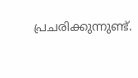പ്രചരിക്കുന്നുണ്ട്.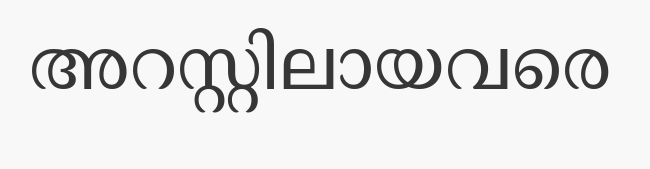അറസ്റ്റിലായവരെ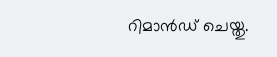റിമാൻഡ് ചെയ്തു.